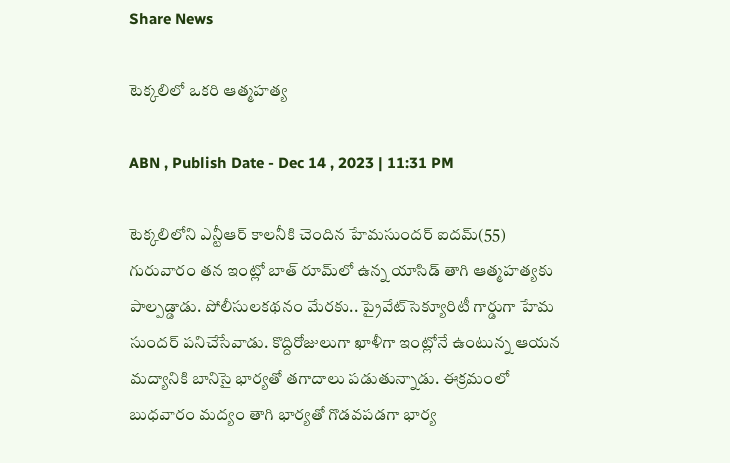Share News

టెక్కలిలో ఒకరి ఆత్మహత్య

ABN , Publish Date - Dec 14 , 2023 | 11:31 PM

టెక్కలిలోని ఎన్టీఆర్‌ కాలనీకి చెందిన హేమసుందర్‌ ఐదమ్‌(55) గురువారం తన ఇంట్లో బాత్‌ రూమ్‌లో ఉన్న యాసిడ్‌ తాగి ఆత్మహత్యకు పాల్పడ్డాడు. పోలీసులకథనం మేరకు.. ప్రైవేట్‌సెక్యూరిటీ గార్డుగా హేమ సుందర్‌ పనిచేసేవాడు. కొద్దిరోజులుగా ఖాళీగా ఇంట్లోనే ఉంటున్న ఆయన మద్యానికి బానిసై భార్యతో తగాదాలు పడుతున్నాడు. ఈక్రమంలో బుధవారం మద్యం తాగి భార్యతో గొడవపడగా భార్య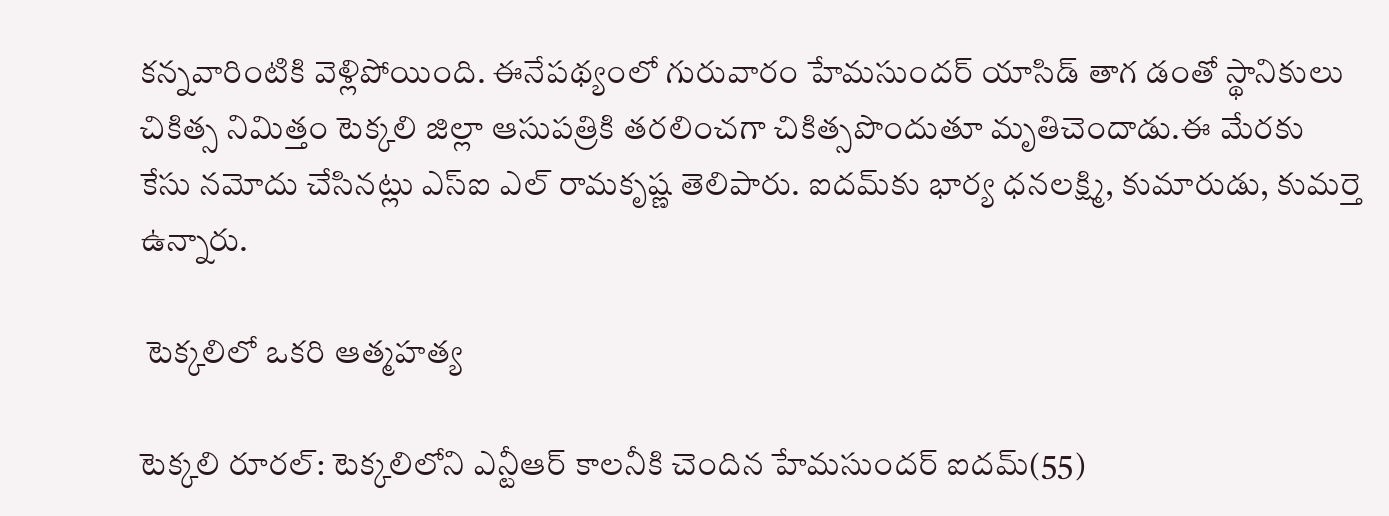కన్నవారింటికి వెళ్లిపోయింది. ఈనేపథ్యంలో గురువారం హేమసుందర్‌ యాసిడ్‌ తాగ డంతో స్థానికులు చికిత్స నిమిత్తం టెక్కలి జిల్లా ఆసుపత్రికి తరలించగా చికిత్సపొందుతూ మృతిచెందాడు.ఈ మేరకు కేసు నమోదు చేసినట్లు ఎస్‌ఐ ఎల్‌ రామకృష్ణ తెలిపారు. ఐదమ్‌కు భార్య ధనలక్ష్మి, కుమారుడు, కుమర్తె ఉన్నారు.

 టెక్కలిలో ఒకరి ఆత్మహత్య

టెక్కలి రూరల్‌: టెక్కలిలోని ఎన్టీఆర్‌ కాలనీకి చెందిన హేమసుందర్‌ ఐదమ్‌(55)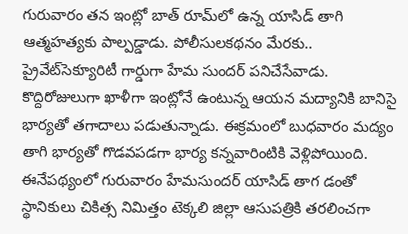గురువారం తన ఇంట్లో బాత్‌ రూమ్‌లో ఉన్న యాసిడ్‌ తాగి ఆత్మహత్యకు పాల్పడ్డాడు. పోలీసులకథనం మేరకు.. ప్రైవేట్‌సెక్యూరిటీ గార్డుగా హేమ సుందర్‌ పనిచేసేవాడు. కొద్దిరోజులుగా ఖాళీగా ఇంట్లోనే ఉంటున్న ఆయన మద్యానికి బానిసై భార్యతో తగాదాలు పడుతున్నాడు. ఈక్రమంలో బుధవారం మద్యం తాగి భార్యతో గొడవపడగా భార్య కన్నవారింటికి వెళ్లిపోయింది. ఈనేపథ్యంలో గురువారం హేమసుందర్‌ యాసిడ్‌ తాగ డంతో స్థానికులు చికిత్స నిమిత్తం టెక్కలి జిల్లా ఆసుపత్రికి తరలించగా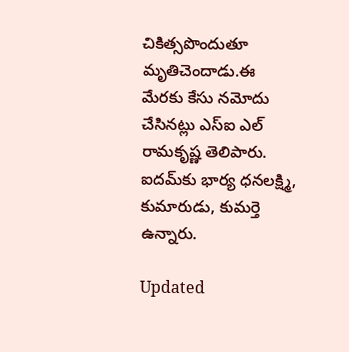చికిత్సపొందుతూ మృతిచెందాడు.ఈ మేరకు కేసు నమోదు చేసినట్లు ఎస్‌ఐ ఎల్‌ రామకృష్ణ తెలిపారు. ఐదమ్‌కు భార్య ధనలక్ష్మి, కుమారుడు, కుమర్తె ఉన్నారు.

Updated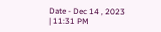Date - Dec 14 , 2023 | 11:31 PM